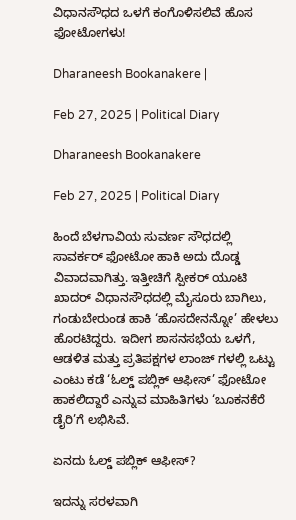ವಿಧಾನಸೌಧದ ಒಳಗೆ ಕಂಗೊಳಿಸಲಿವೆ ಹೊಸ ಫೋಟೋಗಳು!

Dharaneesh Bookanakere |

Feb 27, 2025 | Political Diary

Dharaneesh Bookanakere

Feb 27, 2025 | Political Diary

ಹಿಂದೆ ಬೆಳಗಾವಿಯ ಸುವರ್ಣ ಸೌಧದಲ್ಲಿ ಸಾವರ್ಕರ್ ಫೋಟೋ ಹಾಕಿ ಅದು ದೊಡ್ಡ ವಿವಾದವಾಗಿತ್ತು. ಇತ್ತೀಚಿಗೆ ಸ್ಪೀಕರ್ ಯೂಟಿ ಖಾದರ್ ವಿಧಾನಸೌಧದಲ್ಲಿ ಮೈಸೂರು ಬಾಗಿಲು, ಗಂಡುಬೇರುಂಡ ಹಾಕಿ ‘ಹೊಸದೇನನ್ನೋ’ ಹೇಳಲು ಹೊರಟಿದ್ದರು. ಇದೀಗ ಶಾಸನಸಭೆಯ ಒಳಗೆ, ಆಡಳಿತ ಮತ್ತು ಪ್ರತಿಪಕ್ಷಗಳ ಲಾಂಜ್ ಗಳಲ್ಲಿ ಒಟ್ಟು ಎಂಟು ಕಡೆ ‘ಓಲ್ಡ್ ಪಬ್ಲಿಕ್ ಆಫೀಸ್’ ಫೋಟೋ ಹಾಕಲಿದ್ದಾರೆ ಎನ್ನುವ ಮಾಹಿತಿಗಳು ‘ಬೂಕನಕೆರೆ ಡೈರಿ’ಗೆ ಲಭಿಸಿವೆ.

ಏನದು ಓಲ್ಡ್ ಪಬ್ಲಿಕ್ ಆಫೀಸ್?

ಇದನ್ನು ಸರಳವಾಗಿ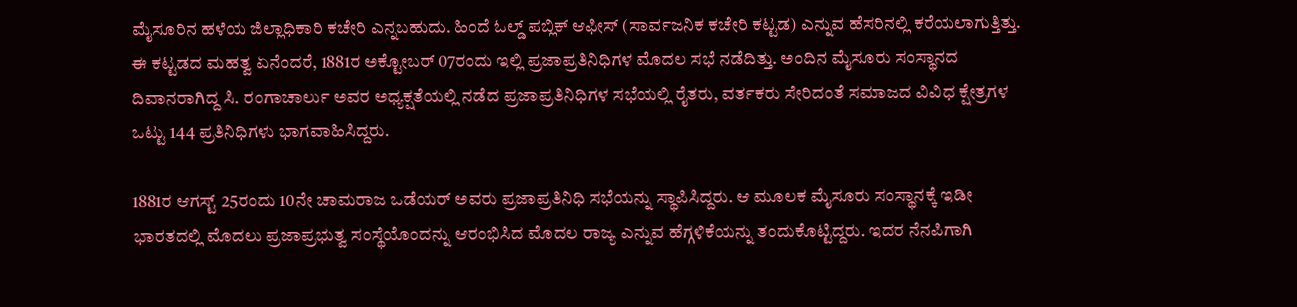ಮೈಸೂರಿನ ಹಳೆಯ ಜಿಲ್ಲಾಧಿಕಾರಿ ಕಚೇರಿ ಎನ್ನಬಹುದು. ಹಿಂದೆ ಓಲ್ಡ್ ಪಬ್ಲಿಕ್ ಆಫೀಸ್ (ಸಾರ್ವಜನಿಕ ಕಚೇರಿ ಕಟ್ಟಡ) ಎನ್ನುವ ಹೆಸರಿನಲ್ಲಿ ಕರೆಯಲಾಗುತ್ತಿತ್ತು. ಈ ಕಟ್ಟಡದ ಮಹತ್ವ ಏನೆಂದರೆ, 1881ರ ಅಕ್ಟೋಬರ್ 07ರಂದು ಇಲ್ಲಿ ಪ್ರಜಾಪ್ರತಿನಿಧಿಗಳ ಮೊದಲ ಸಭೆ ನಡೆದಿತ್ತು. ಅಂದಿನ ಮೈಸೂರು ಸಂಸ್ಥಾನದ ದಿವಾನರಾಗಿದ್ದ ಸಿ. ರಂಗಾಚಾರ್ಲು ಅವರ ಅಧ್ಯಕ್ಷತೆಯಲ್ಲಿ ನಡೆದ ಪ್ರಜಾಪ್ರತಿನಿಧಿಗಳ ಸಭೆಯಲ್ಲಿ ರೈತರು, ವರ್ತಕರು ಸೇರಿದಂತೆ ಸಮಾಜದ ವಿವಿಧ ಕ್ಷೇತ್ರಗಳ ಒಟ್ಟು 144 ಪ್ರತಿನಿಧಿಗಳು ಭಾಗವಾಹಿಸಿದ್ದರು.

1881ರ ಆಗಸ್ಟ್ 25ರಂದು 10ನೇ ಚಾಮರಾಜ ಒಡೆಯರ್ ಅವರು ಪ್ರಜಾಪ್ರತಿನಿಧಿ ಸಭೆಯನ್ನು ಸ್ಥಾಪಿಸಿದ್ದರು. ಆ ಮೂಲಕ ಮೈಸೂರು ಸಂಸ್ಥಾನಕ್ಕೆ ಇಡೀ ಭಾರತದಲ್ಲಿ ಮೊದಲು ಪ್ರಜಾಪ್ರಭುತ್ವ ಸಂಸ್ಥೆಯೊಂದನ್ನು ಆರಂಭಿಸಿದ ಮೊದಲ ರಾಜ್ಯ ಎನ್ನುವ ಹೆಗ್ಗಳಿಕೆಯನ್ನು ತಂದುಕೊಟ್ಟಿದ್ದರು. ಇದರ ನೆನಪಿಗಾಗಿ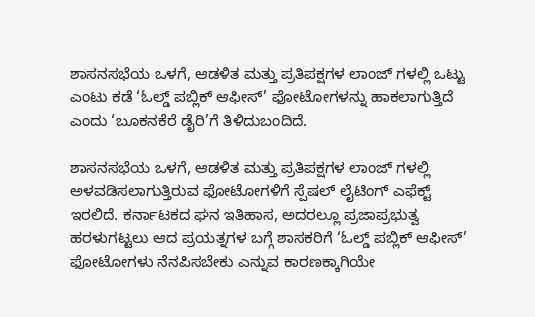ಶಾಸನಸಭೆಯ ಒಳಗೆ, ಆಡಳಿತ ಮತ್ತು ಪ್ರತಿಪಕ್ಷಗಳ ಲಾಂಜ್ ಗಳಲ್ಲಿ ಒಟ್ಟು ಎಂಟು ಕಡೆ ‘ಓಲ್ಡ್ ಪಬ್ಲಿಕ್ ಆಫೀಸ್’ ಫೋಟೋಗಳನ್ನು ಹಾಕಲಾಗುತ್ತಿದೆ ಎಂದು ‘ಬೂಕನಕೆರೆ ಡೈರಿ’ಗೆ ತಿಳಿದುಬಂದಿದೆ.

ಶಾಸನಸಭೆಯ ಒಳಗೆ, ಆಡಳಿತ ಮತ್ತು ಪ್ರತಿಪಕ್ಷಗಳ ಲಾಂಜ್ ಗಳಲ್ಲಿ ಅಳವಡಿಸಲಾಗುತ್ತಿರುವ ಫೋಟೋಗಳಿಗೆ ಸ್ಪೆಷಲ್ ಲೈಟಿಂಗ್ ಎಫೆಕ್ಟ್ ಇರಲಿದೆ. ಕರ್ನಾಟಕದ ಘನ ಇತಿಹಾಸ, ಅದರಲ್ಲೂ ಪ್ರಜಾಪ್ರಭುತ್ವ ಹರಳುಗಟ್ಟಲು ಆದ ಪ್ರಯತ್ನಗಳ ಬಗ್ಗೆ ಶಾಸಕರಿಗೆ ‘ಓಲ್ಡ್ ಪಬ್ಲಿಕ್ ಆಫೀಸ್’ ಫೋಟೋಗಳು ನೆನಪಿಸಬೇಕು ಎನ್ನುವ ಕಾರಣಕ್ಕಾಗಿಯೇ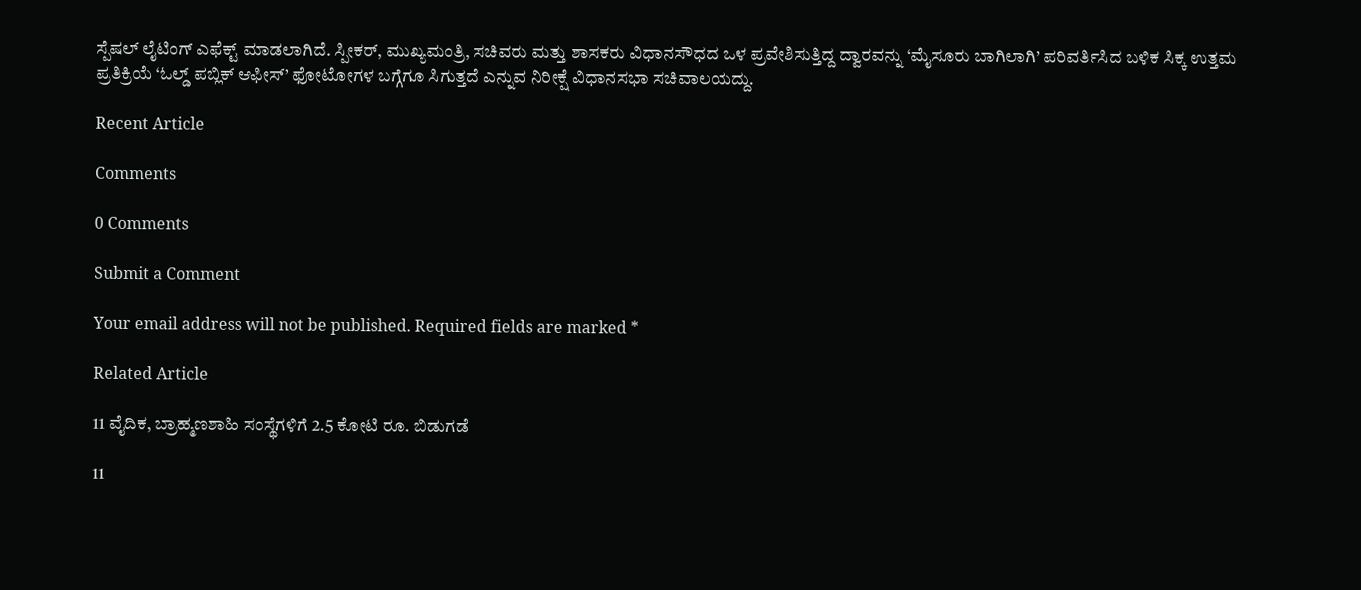ಸ್ಪೆಷಲ್ ಲೈಟಿಂಗ್ ಎಫೆಕ್ಟ್ ಮಾಡಲಾಗಿದೆ. ಸ್ಪೀಕರ್, ಮುಖ್ಯಮಂತ್ರಿ, ಸಚಿವರು ಮತ್ತು ಶಾಸಕರು ವಿಧಾನಸೌಧದ ಒಳ ಪ್ರವೇಶಿಸುತ್ತಿದ್ದ ದ್ವಾರವನ್ನು ‘ಮೈಸೂರು ಬಾಗಿಲಾಗಿ’ ಪರಿವರ್ತಿಸಿದ ಬಳಿಕ ಸಿಕ್ಕ ಉತ್ತಮ ಪ್ರತಿಕ್ರಿಯೆ ‘ಓಲ್ಡ್ ಪಬ್ಲಿಕ್ ಆಫೀಸ್’ ಫೋಟೋಗಳ ಬಗ್ಗೆಗೂ ಸಿಗುತ್ತದೆ ಎನ್ನುವ ನಿರೀಕ್ಷೆ ವಿಧಾನಸಭಾ ಸಚಿವಾಲಯದ್ದು.

Recent Article

Comments

0 Comments

Submit a Comment

Your email address will not be published. Required fields are marked *

Related Article

11 ವೈದಿಕ, ಬ್ರಾಹ್ಮಣಶಾಹಿ ಸಂಸ್ಥೆಗಳಿಗೆ 2.5 ಕೋಟಿ ರೂ. ಬಿಡುಗಡೆ

11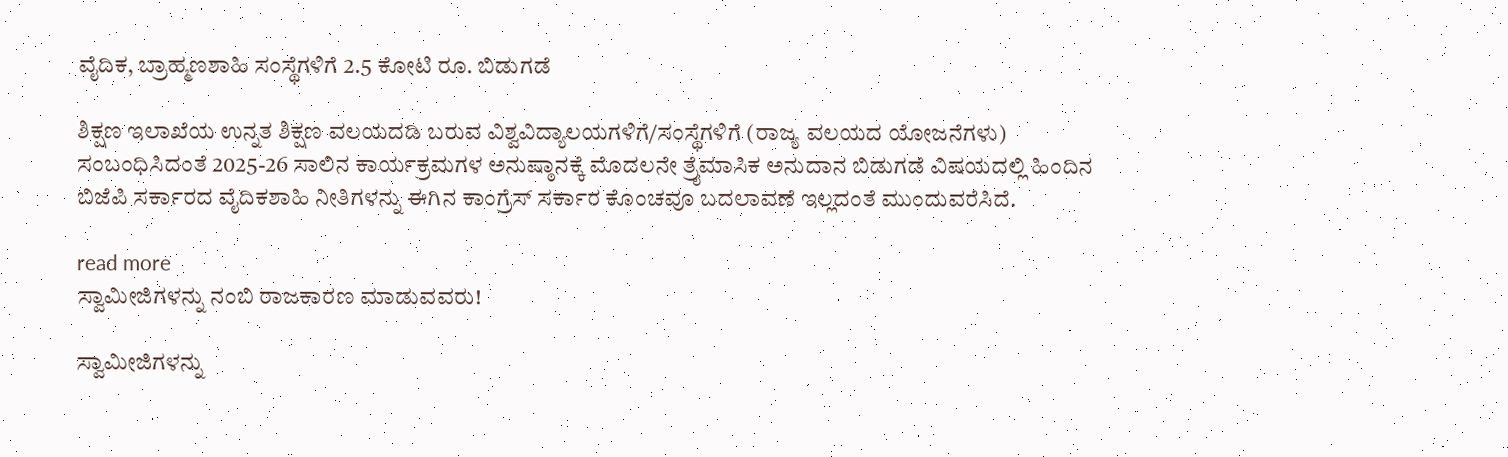ವೈದಿಕ, ಬ್ರಾಹ್ಮಣಶಾಹಿ ಸಂಸ್ಥೆಗಳಿಗೆ 2.5 ಕೋಟಿ ರೂ. ಬಿಡುಗಡೆ

ಶಿಕ್ಷಣ ಇಲಾಖೆಯ ಉನ್ನತ ಶಿಕ್ಷಣ ವಲಯದಡಿ ಬರುವ ವಿಶ್ವವಿದ್ಯಾಲಯಗಳಿಗೆ/ಸಂಸ್ಥೆಗಳಿಗೆ (ರಾಜ್ಯ ವಲಯದ ಯೋಜನೆಗಳು) ಸಂಬಂಧಿಸಿದಂತೆ 2025-26 ಸಾಲಿನ ಕಾರ್ಯಕ್ರಮಗಳ‌ ಅನುಷ್ಠಾನಕ್ಕೆ ಮೊದಲನೇ ತ್ರೈಮಾಸಿಕ ಅನುದಾನ ಬಿಡುಗಡೆ ವಿಷಯದಲ್ಲಿ ಹಿಂದಿನ ಬಿಜೆಪಿ ಸರ್ಕಾರದ ವೈದಿಕಶಾಹಿ ನೀತಿಗಳನ್ನು ಈಗಿನ ಕಾಂಗ್ರೆಸ್ ಸರ್ಕಾರ ಕೊಂಚವೂ ಬದಲಾವಣೆ ಇಲ್ಲದಂತೆ ಮುಂದುವರೆಸಿದೆ.

read more
ಸ್ವಾಮೀಜಿಗಳನ್ನು ನಂಬಿ ರಾಜಕಾರಣ ಮಾಡುವವರು!

ಸ್ವಾಮೀಜಿಗಳನ್ನು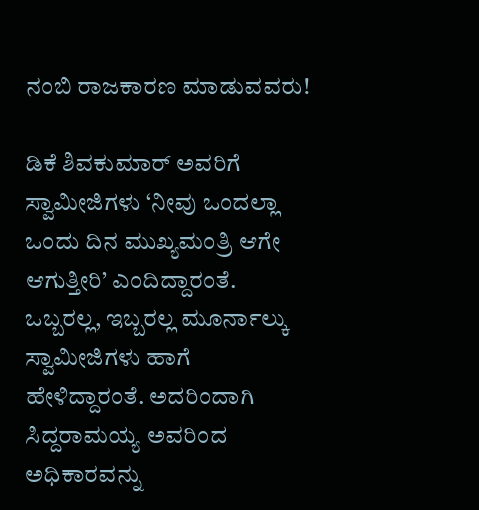ನಂಬಿ ರಾಜಕಾರಣ ಮಾಡುವವರು!

ಡಿಕೆ ಶಿವಕುಮಾರ್ ಅವರಿಗೆ ಸ್ವಾಮೀಜಿಗಳು ‘ನೀವು ಒಂದಲ್ಲಾ ಒಂದು ದಿನ ಮುಖ್ಯಮಂತ್ರಿ ಆಗೇ ಆಗುತ್ತೀರಿ’ ಎಂದಿದ್ದಾರಂತೆ. ಒಬ್ಬರಲ್ಲ, ಇಬ್ಬರಲ್ಲ ಮೂರ್ನಾಲ್ಕು ಸ್ವಾಮೀಜಿಗಳು ಹಾಗೆ ಹೇಳಿದ್ದಾರಂತೆ. ಅದರಿಂದಾಗಿ ಸಿದ್ದರಾಮಯ್ಯ ಅವರಿಂದ ಅಧಿಕಾರವನ್ನು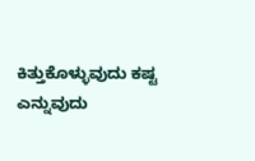ಕಿತ್ತುಕೊಳ್ಳುವುದು ಕಷ್ಟ ಎನ್ನುವುದು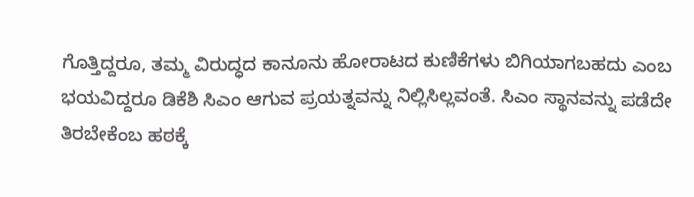ಗೊತ್ತಿದ್ದರೂ, ತಮ್ಮ ವಿರುದ್ಧದ ಕಾನೂನು ಹೋರಾಟದ ಕುಣಿಕೆಗಳು ಬಿಗಿಯಾಗಬಹದು ಎಂಬ ಭಯವಿದ್ದರೂ ಡಿಕೆಶಿ ಸಿಎಂ ಆಗುವ ಪ್ರಯತ್ನವನ್ನು ನಿಲ್ಲಿಸಿಲ್ಲವಂತೆ. ಸಿಎಂ ಸ್ಥಾನವನ್ನು ಪಡೆದೇ ತಿರಬೇಕೆಂಬ ಹಠಕ್ಕೆ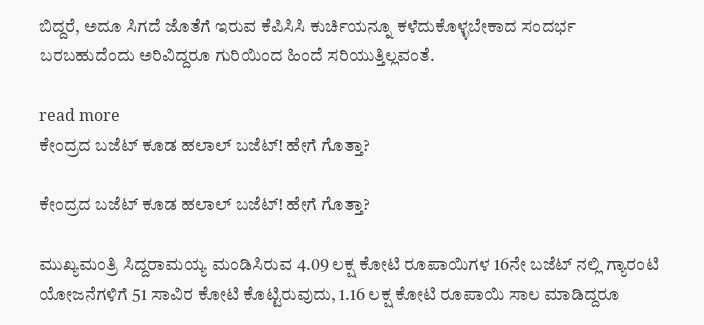ಬಿದ್ದರೆ, ಅದೂ ಸಿಗದೆ ಜೊತೆಗೆ ಇರುವ ಕೆಪಿಸಿಸಿ ಕುರ್ಚಿಯನ್ನೂ ಕಳೆದುಕೊಳ್ಳಬೇಕಾದ ಸಂದರ್ಭ ಬರಬಹುದೆಂದು ಅರಿವಿದ್ದರೂ ಗುರಿಯಿಂದ ಹಿಂದೆ ಸರಿಯುತ್ತಿಲ್ಲವಂತೆ.

read more
ಕೇಂದ್ರದ ಬಜೆಟ್ ಕೂಡ ಹಲಾಲ್ ಬಜೆಟ್! ಹೇಗೆ ಗೊತ್ತಾ?

ಕೇಂದ್ರದ ಬಜೆಟ್ ಕೂಡ ಹಲಾಲ್ ಬಜೆಟ್! ಹೇಗೆ ಗೊತ್ತಾ?

ಮುಖ್ಯಮಂತ್ರಿ ಸಿದ್ದರಾಮಯ್ಯ ಮಂಡಿಸಿರುವ 4.09 ಲಕ್ಷ ಕೋಟಿ ರೂಪಾಯಿಗಳ 16ನೇ ಬಜೆಟ್ ನಲ್ಲಿ ಗ್ಯಾರಂಟಿ ಯೋಜನೆಗಳಿಗೆ 51 ಸಾವಿರ ಕೋಟಿ ಕೊಟ್ಟಿರುವುದು, 1.16 ಲಕ್ಷ ಕೋಟಿ ರೂಪಾಯಿ ಸಾಲ ಮಾಡಿದ್ದರೂ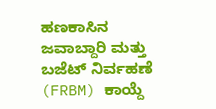ಹಣಕಾಸಿನ ಜವಾಬ್ದಾರಿ ಮತ್ತು ಬಜೆಟ್ ನಿರ್ವಹಣೆ (FRBM) ಕಾಯ್ದೆ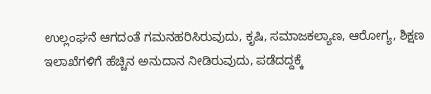ಉಲ್ಲಂಘನೆ ಆಗದಂತೆ ಗಮನಹರಿಸಿರುವುದು, ಕೃಷಿ, ಸಮಾಜಕಲ್ಯಾಣ, ಆರೋಗ್ಯ, ಶಿಕ್ಷಣ ಇಲಾಖೆಗಳಿಗೆ ಹೆಚ್ಚಿನ ಅನುದಾನ ನೀಡಿರುವುದು, ಪಡೆದದ್ದಕ್ಕೆ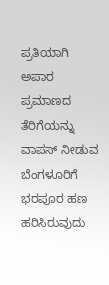ಪ್ರತಿಯಾಗಿ ಅಪಾರ ಪ್ರಮಾಣದ ತೆರಿಗೆಯನ್ನು ವಾಪಸ್ ನೀಡುವ ಬೆಂಗಳೂರಿಗೆ ಭರಪೂರ ಹಣ ಹರಿಸಿರುವುದು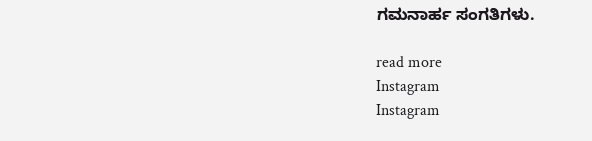ಗಮನಾರ್ಹ ಸಂಗತಿಗಳು.

read more
Instagram
Instagram